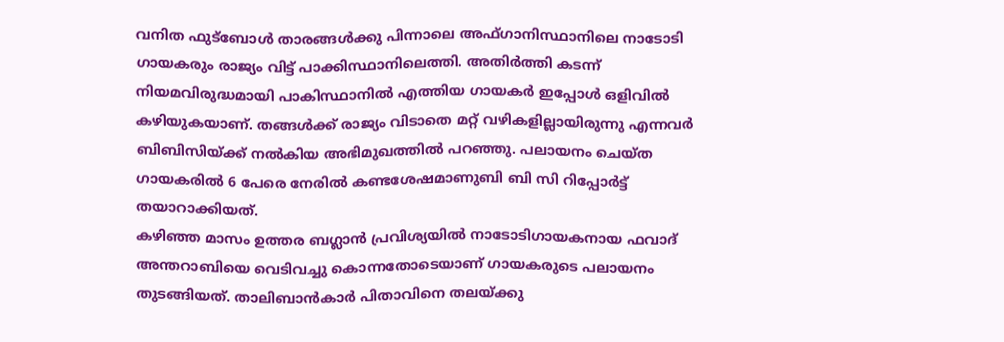വനിത ഫുട്ബോൾ താരങ്ങൾക്കു പിന്നാലെ അഫ്ഗാനിസ്ഥാനിലെ നാടോടി ഗായകരും രാജ്യം വിട്ട് പാക്കിസ്ഥാനിലെത്തി. അതിർത്തി കടന്ന് നിയമവിരുദ്ധമായി പാകിസ്ഥാനിൽ എത്തിയ ഗായകർ ഇപ്പോൾ ഒളിവിൽ കഴിയുകയാണ്. തങ്ങൾക്ക് രാജ്യം വിടാതെ മറ്റ് വഴികളില്ലായിരുന്നു എന്നവർ ബിബിസിയ്ക്ക് നൽകിയ അഭിമുഖത്തിൽ പറഞ്ഞു. പലായനം ചെയ്ത ഗായകരിൽ 6 പേരെ നേരിൽ കണ്ടശേഷമാണുബി ബി സി റിപ്പോർട്ട് തയാറാക്കിയത്.
കഴിഞ്ഞ മാസം ഉത്തര ബഗ്ലാൻ പ്രവിശ്യയിൽ നാടോടിഗായകനായ ഫവാദ് അന്തറാബിയെ വെടിവച്ചു കൊന്നതോടെയാണ് ഗായകരുടെ പലായനം തുടങ്ങിയത്. താലിബാൻകാർ പിതാവിനെ തലയ്ക്കു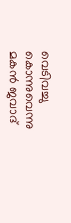വെടിവച്ചു കൊന്നുവെന്നു മകൻ ജവാദ്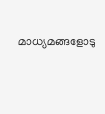മാധ്യമങ്ങളോടു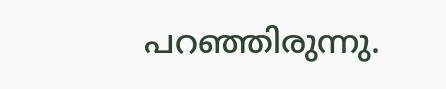പറഞ്ഞിരുന്നു.